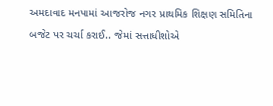અમદાવાદ મનપામાં આજરોજ નગર પ્રાથમિક શિક્ષણ સમિતિના બજેટ પર ચર્ચા કરાઈ.. જેમાં સત્તાધીશોએ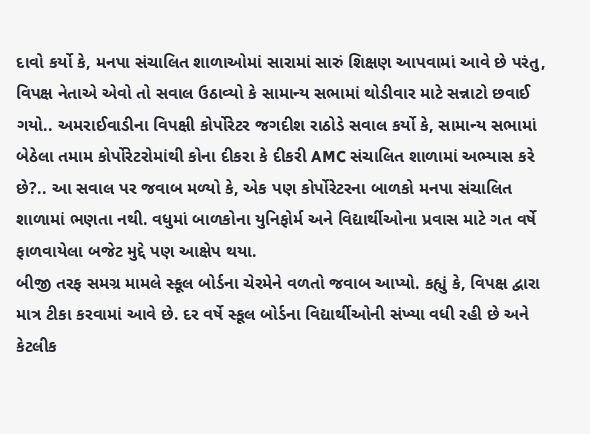દાવો કર્યો કે, મનપા સંચાલિત શાળાઓમાં સારામાં સારું શિક્ષણ આપવામાં આવે છે પરંતુ, વિપક્ષ નેતાએ એવો તો સવાલ ઉઠાવ્યો કે સામાન્ય સભામાં થોડીવાર માટે સન્નાટો છવાઈ ગયો.. અમરાઈવાડીના વિપક્ષી કોર્પોરેટર જગદીશ રાઠોડે સવાલ કર્યો કે, સામાન્ય સભામાં બેઠેલા તમામ કોર્પોરેટરોમાંથી કોના દીકરા કે દીકરી AMC સંચાલિત શાળામાં અભ્યાસ કરે છે?.. આ સવાલ પર જવાબ મળ્યો કે, એક પણ કોર્પોરેટરના બાળકો મનપા સંચાલિત શાળામાં ભણતા નથી. વધુમાં બાળકોના યુનિફોર્મ અને વિદ્યાર્થીઓના પ્રવાસ માટે ગત વર્ષે ફાળવાયેલા બજેટ મુદ્દે પણ આક્ષેપ થયા.
બીજી તરફ સમગ્ર મામલે સ્કૂલ બોર્ડના ચેરમેને વળતો જવાબ આપ્યો. કહ્યું કે, વિપક્ષ દ્વારા માત્ર ટીકા કરવામાં આવે છે. દર વર્ષે સ્કૂલ બોર્ડના વિદ્યાર્થીઓની સંખ્યા વધી રહી છે અને કેટલીક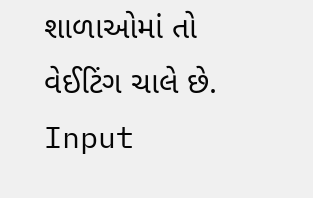શાળાઓમાં તો વેઈટિંગ ચાલે છે.
Input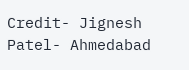Credit- Jignesh Patel- Ahmedabad